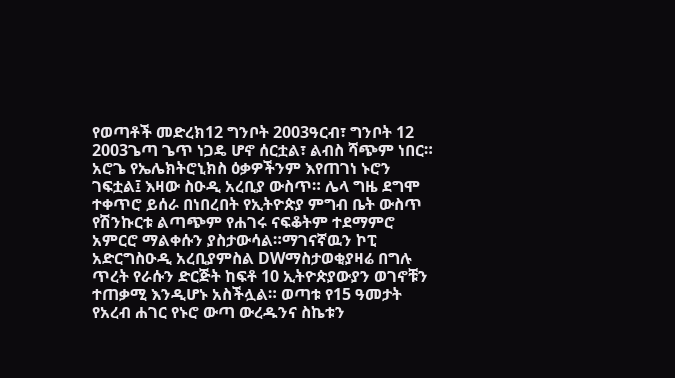የወጣቶች መድረክ12 ግንቦት 2003ዓርብ፣ ግንቦት 12 2003ጌጣ ጌጥ ነጋዴ ሆኖ ሰርቷል፣ ልብስ ሻጭም ነበር። አሮጌ የኤሌክትሮኒክስ ዕቃዎችንም እየጠገነ ኑሮን ገፍቷል፤ እዛው ስዑዲ አረቢያ ውስጥ። ሌላ ግዜ ደግሞ ተቀጥሮ ይሰራ በነበረበት የኢትዮጵያ ምግብ ቤት ውስጥ የሽንኩርቱ ልጣጭም የሐገሩ ናፍቆትም ተደማምሮ አምርሮ ማልቀሱን ያስታውሳል።ማገናኛዉን ኮፒ አድርግስዑዲ አረቢያምስል DWማስታወቂያዛሬ በግሉ ጥረት የራሱን ድርጅት ከፍቶ 10 ኢትዮጵያውያን ወገኖቹን ተጠቃሚ እንዲሆኑ አስችሏል። ወጣቱ የ15 ዓመታት የአረብ ሐገር የኑሮ ውጣ ውረዱንና ስኬቱን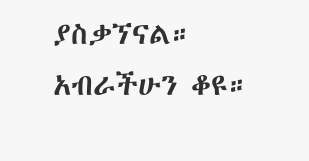ያስቃኘናል። አብራችሁን ቆዩ።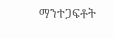ማንተጋፍቶት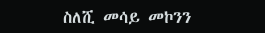ስለሺ መሳይ መኮንን